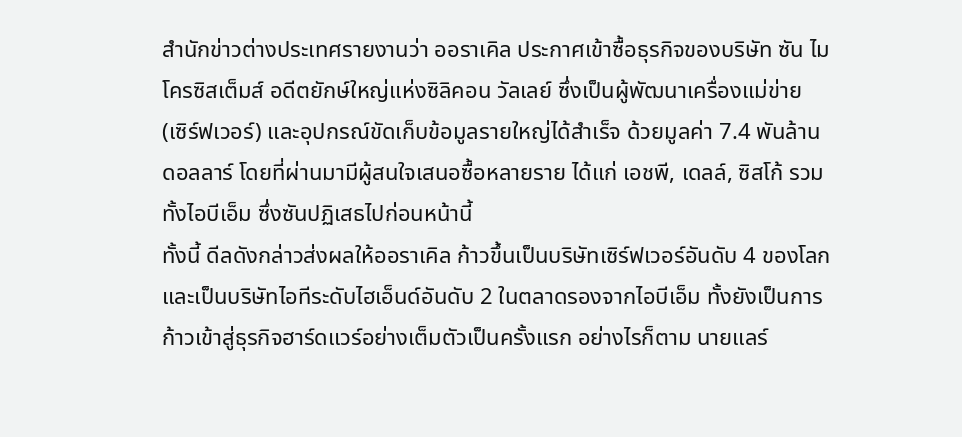สำนักข่าวต่างประเทศรายงานว่า ออราเคิล ประกาศเข้าซื้อธุรกิจของบริษัท ซัน ไมโครซิสเต็มส์ อดีตยักษ์ใหญ่แห่งซิลิคอน วัลเลย์ ซึ่งเป็นผู้พัฒนาเครื่องแม่ข่าย (เซิร์ฟเวอร์) และอุปกรณ์ขัดเก็บข้อมูลรายใหญ่ได้สำเร็จ ด้วยมูลค่า 7.4 พันล้านดอลลาร์ โดยที่ผ่านมามีผู้สนใจเสนอซื้อหลายราย ได้แก่ เอชพี, เดลล์, ซิสโก้ รวมทั้งไอบีเอ็ม ซึ่งซันปฏิเสธไปก่อนหน้านี้
ทั้งนี้ ดีลดังกล่าวส่งผลให้ออราเคิล ก้าวขึ้นเป็นบริษัทเซิร์ฟเวอร์อันดับ 4 ของโลก และเป็นบริษัทไอทีระดับไฮเอ็นด์อันดับ 2 ในตลาดรองจากไอบีเอ็ม ทั้งยังเป็นการก้าวเข้าสู่ธุรกิจฮาร์ดแวร์อย่างเต็มตัวเป็นครั้งแรก อย่างไรก็ตาม นายแลร์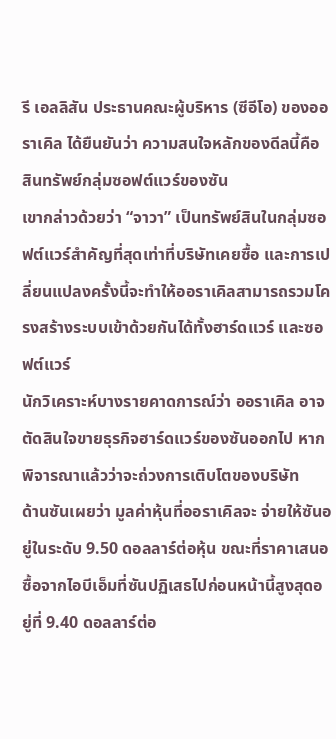รี เอลลิสัน ประธานคณะผู้บริหาร (ซีอีโอ) ของออราเคิล ได้ยืนยันว่า ความสนใจหลักของดีลนี้คือ สินทรัพย์กลุ่มซอฟต์แวร์ของซัน
เขากล่าวด้วยว่า “จาวา” เป็นทรัพย์สินในกลุ่มซอฟต์แวร์สำคัญที่สุดเท่าที่บริษัทเคยซื้อ และการเปลี่ยนแปลงครั้งนี้จะทำให้ออราเคิลสามารถรวมโครงสร้างระบบเข้าด้วยกันได้ทั้งฮาร์ดแวร์ และซอฟต์แวร์
นักวิเคราะห์บางรายคาดการณ์ว่า ออราเคิล อาจตัดสินใจขายธุรกิจฮาร์ดแวร์ของซันออกไป หากพิจารณาแล้วว่าจะถ่วงการเติบโตของบริษัท
ด้านซันเผยว่า มูลค่าหุ้นที่ออราเคิลจะ จ่ายให้ซันอยู่ในระดับ 9.50 ดอลลาร์ต่อหุ้น ขณะที่ราคาเสนอซื้อจากไอบีเอ็มที่ซันปฏิเสธไปก่อนหน้านี้สูงสุดอยู่ที่ 9.40 ดอลลาร์ต่อ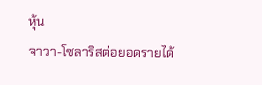หุ้น
จาวา-โซลาริสต่อยอดรายได้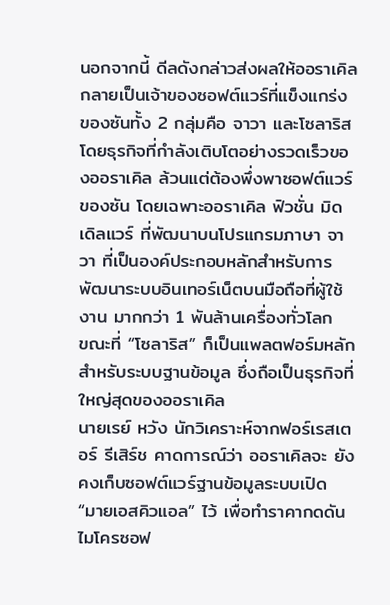นอกจากนี้ ดีลดังกล่าวส่งผลให้ออราเคิล กลายเป็นเจ้าของซอฟต์แวร์ที่แข็งแกร่งของซันทั้ง 2 กลุ่มคือ จาวา และโซลาริส โดยธุรกิจที่กำลังเติบโตอย่างรวดเร็วของออราเคิล ล้วนแต่ต้องพึ่งพาซอฟต์แวร์ของซัน โดยเฉพาะออราเคิล ฟิวชั่น มิดเดิลแวร์ ที่พัฒนาบนโปรแกรมภาษา จาวา ที่เป็นองค์ประกอบหลักสำหรับการพัฒนาระบบอินเทอร์เน็ตบนมือถือที่ผู้ใช้งาน มากกว่า 1 พันล้านเครื่องทั่วโลก
ขณะที่ “โซลาริส” ก็เป็นแพลตฟอร์มหลักสำหรับระบบฐานข้อมูล ซึ่งถือเป็นธุรกิจที่ใหญ่สุดของออราเคิล
นายเรย์ หวัง นักวิเคราะห์จากฟอร์เรสเตอร์ รีเสิร์ช คาดการณ์ว่า ออราเคิลจะ ยังคงเก็บซอฟต์แวร์ฐานข้อมูลระบบเปิด “มายเอสคิวแอล” ไว้ เพื่อทำราคากดดันไมโครซอฟ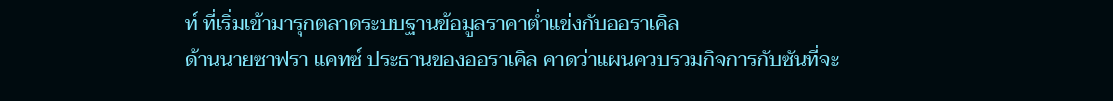ท์ ที่เริ่มเข้ามารุกตลาดระบบฐานข้อมูลราคาต่ำแข่งกับออราเคิล
ด้านนายซาฟรา แคทซ์ ประธานของออราเคิล คาดว่าแผนควบรวมกิจการกับซันที่จะ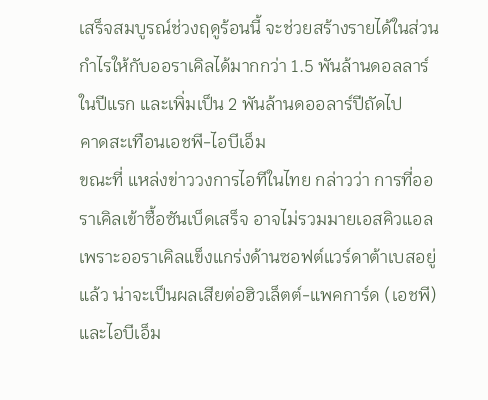เสร็จสมบูรณ์ช่วงฤดูร้อนนี้ จะช่วยสร้างรายได้ในส่วนกำไรให้กับออราเคิลได้มากกว่า 1.5 พันล้านดอลลาร์ในปีแรก และเพิ่มเป็น 2 พันล้านดออลาร์ปีถัดไป
คาดสะเทือนเอชพี-ไอบีเอ็ม
ขณะที่ แหล่งข่าววงการไอทีในไทย กล่าวว่า การที่ออราเคิลเข้าซื้อซันเบ็ดเสร็จ อาจไม่รวมมายเอสคิวแอล เพราะออราเคิลแข็งแกร่งด้านซอฟต์แวร์ดาต้าเบสอยู่แล้ว น่าจะเป็นผลเสียต่อฮิวเล็ตต์-แพคการ์ด (เอชพี) และไอบีเอ็ม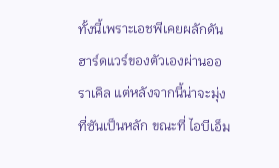ทั้งนี้เพราะเอชพีเคยผลักดันฮาร์ดแวร์ของตัวเองผ่านออราเคิล แต่หลังจากนี้น่าจะมุ่งที่ซันเป็นหลัก ขณะที่ ไอบีเอ็ม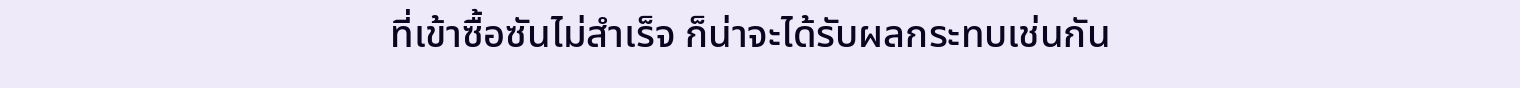ที่เข้าซื้อซันไม่สำเร็จ ก็น่าจะได้รับผลกระทบเช่นกัน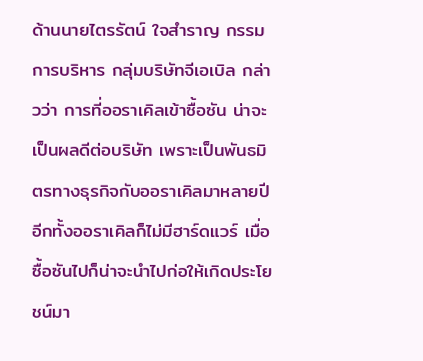ด้านนายไตรรัตน์ ใจสำราญ กรรมการบริหาร กลุ่มบริษัทจีเอเบิล กล่าวว่า การที่ออราเคิลเข้าซื้อซัน น่าจะเป็นผลดีต่อบริษัท เพราะเป็นพันธมิตรทางธุรกิจกับออราเคิลมาหลายปี
อีกทั้งออราเคิลก็ไม่มีฮาร์ดแวร์ เมื่อซื้อซันไปก็น่าจะนำไปก่อให้เกิดประโยชน์มา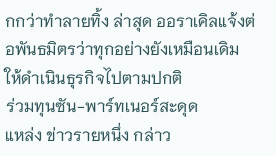กกว่าทำลายทิ้ง ล่าสุด ออราเคิลแจ้งต่อพันธมิตรว่าทุกอย่างยังเหมือนเดิม ให้ดำเนินธุรกิจไปตามปกติ
ร่วมทุนซัน-พาร์ทเนอร์สะดุด
แหล่ง ข่าวรายหนึ่ง กล่าว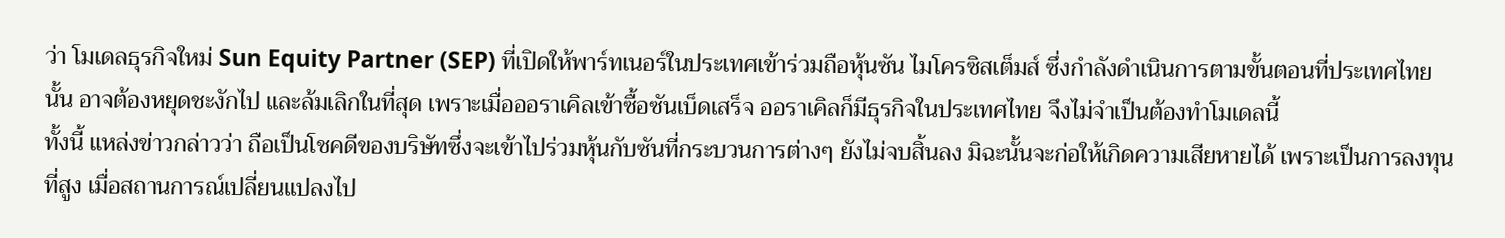ว่า โมเดลธุรกิจใหม่ Sun Equity Partner (SEP) ที่เปิดให้พาร์ทเนอร์ในประเทศเข้าร่วมถือหุ้นซัน ไมโครซิสเต็มส์ ซึ่งกำลังดำเนินการตามขั้นตอนที่ประเทศไทยนั้น อาจต้องหยุดชะงักไป และล้มเลิกในที่สุด เพราะเมื่อออราเคิลเข้าซื้อซันเบ็ดเสร็จ ออราเคิลก็มีธุรกิจในประเทศไทย จึงไม่จำเป็นต้องทำโมเดลนี้
ทั้งนี้ แหล่งข่าวกล่าวว่า ถือเป็นโชคดีของบริษัทซึ่งจะเข้าไปร่วมหุ้นกับซันที่กระบวนการต่างๆ ยังไม่จบสิ้นลง มิฉะนั้นจะก่อให้เกิดความเสียหายได้ เพราะเป็นการลงทุนที่สูง เมื่อสถานการณ์เปลี่ยนแปลงไป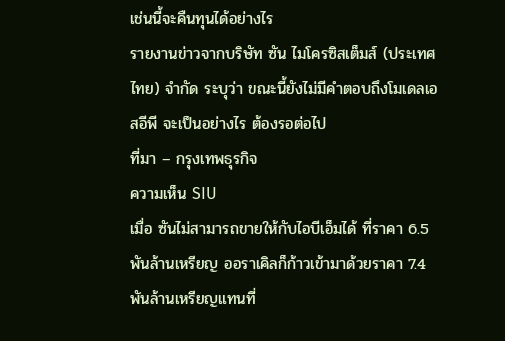เช่นนี้จะคืนทุนได้อย่างไร
รายงานข่าวจากบริษัท ซัน ไมโครซิสเต็มส์ (ประเทศไทย) จำกัด ระบุว่า ขณะนี้ยังไม่มีคำตอบถึงโมเดลเอสอีพี จะเป็นอย่างไร ต้องรอต่อไป
ที่มา – กรุงเทพธุรกิจ
ความเห็น SIU
เมื่อ ซันไม่สามารถขายให้กับไอบีเอ็มได้ ที่ราคา 6.5 พันล้านเหรียญ ออราเคิลก็ก้าวเข้ามาด้วยราคา 7.4 พันล้านเหรียญแทนที่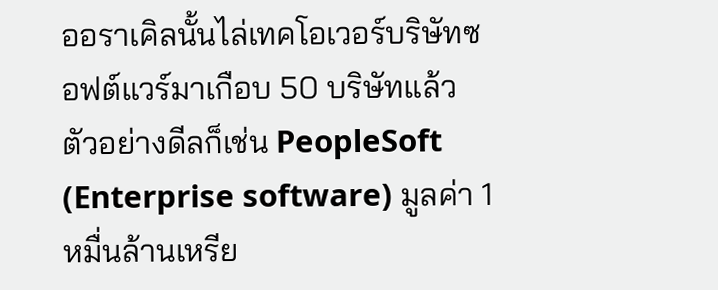ออราเคิลนั้นไล่เทคโอเวอร์บริษัทซอฟต์แวร์มาเกือบ 50 บริษัทแล้ว ตัวอย่างดีลก็เช่น PeopleSoft (Enterprise software) มูลค่า 1 หมื่นล้านเหรีย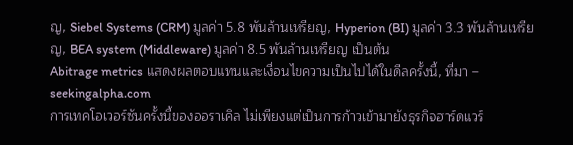ญ, Siebel Systems (CRM) มูลค่า 5.8 พันล้านเหรียญ, Hyperion (BI) มูลค่า 3.3 พันล้านเหรียญ, BEA system (Middleware) มูลค่า 8.5 พันล้านเหรียญ เป็นต้น
Abitrage metrics แสดงผลตอบแทนและเงื่อนไขความเป็นไปได้ในดีลครั้งนี้, ที่มา – seekingalpha.com
การเทคโอเวอร์ซันครั้งนี้ของออราเคิล ไม่เพียงแต่เป็นการก้าวเข้ามายังธุรกิจฮาร์ดแวร์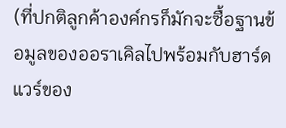(ที่ปกติลูกค้าองค์กรก็มักจะซื้อฐานข้อมูลของออราเคิลไปพร้อมกับฮาร์ดแวร์ของ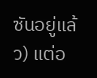ซันอยู่แล้ว) แต่อ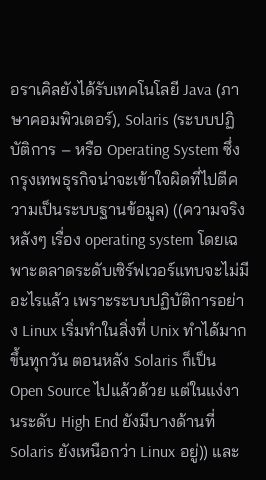อราเคิลยังได้รับเทคโนโลยี Java (ภาษาคอมพิวเตอร์), Solaris (ระบบปฏิบัติการ – หรือ Operating System ซึ่งกรุงเทพธุรกิจน่าจะเข้าใจผิดที่ไปตีความเป็นระบบฐานข้อมูล) ((ความจริงหลังๆ เรื่อง operating system โดยเฉพาะตลาดระดับเซิร์ฟเวอร์แทบจะไม่มีอะไรแล้ว เพราะระบบปฏิบัติการอย่าง Linux เริ่มทำในสิ่งที่ Unix ทำได้มากขึ้นทุกวัน ตอนหลัง Solaris ก็เป็น Open Source ไปแล้วด้วย แต่ในแง่งานระดับ High End ยังมีบางด้านที่ Solaris ยังเหนือกว่า Linux อยู่)) และ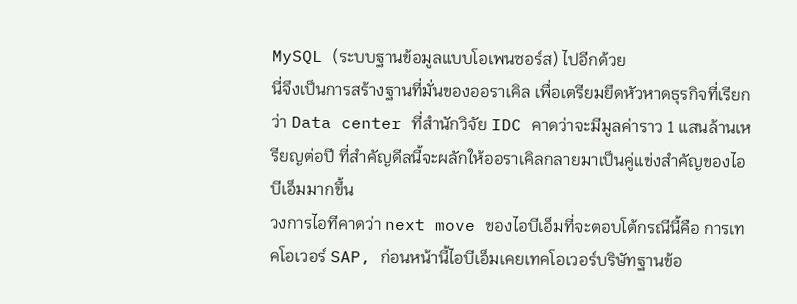MySQL (ระบบฐานข้อมูลแบบโอเพนซอร์ส) ไปอีกด้วย
นี่จึงเป็นการสร้างฐานที่มั่นของออราเคิล เพื่อเตรียมยึดหัวหาดธุรกิจที่เรียกว่า Data center ที่สำนักวิจัย IDC คาดว่าจะมีมูลค่าราว 1 แสนล้านเหรียญต่อปี ที่สำคัญดีลนี้จะผลักให้ออราเคิลกลายมาเป็นคู่แข่งสำคัญของไอบีเอ็มมากขึ้น
วงการไอทีคาดว่า next move ของไอบีเอ็มที่จะตอบโต้กรณีนี้คือ การเทคโอเวอร์ SAP, ก่อนหน้านี้ไอบีเอ็มเคยเทคโอเวอร์บริษัทฐานข้อ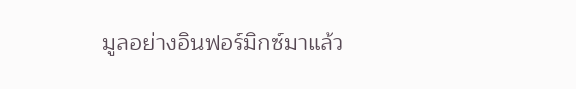มูลอย่างอินฟอร์มิกซ์มาแล้ว